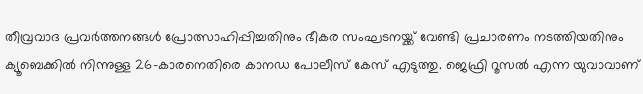തീവ്രവാദ പ്രവർത്തനങ്ങൾ പ്രോത്സാഹിപ്പിച്ചതിനും ഭീകര സംഘടനയ്ക്ക് വേണ്ടി പ്രചാരണം നടത്തിയതിനും ക്യൂബെക്കിൽ നിന്നുള്ള 26-കാരനെതിരെ കാനഡ പോലീസ് കേസ് എടുത്തു. ജെഫ്രി റൂസൽ എന്ന യുവാവാണ്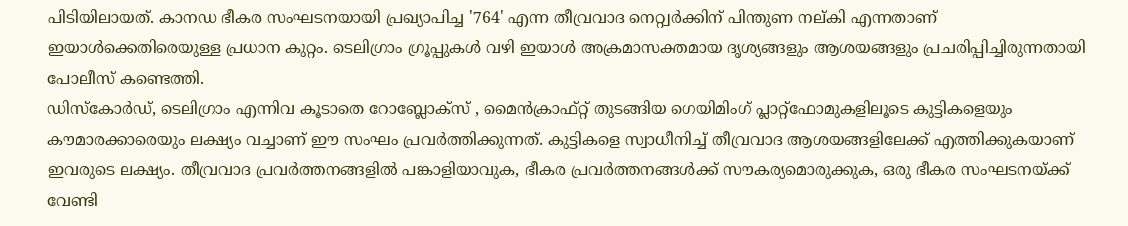പിടിയിലായത്. കാനഡ ഭീകര സംഘടനയായി പ്രഖ്യാപിച്ച '764' എന്ന തീവ്രവാദ നെറ്റ്വർക്കിന് പിന്തുണ നല്കി എന്നതാണ് ഇയാൾക്കെതിരെയുള്ള പ്രധാന കുറ്റം. ടെലിഗ്രാം ഗ്രൂപ്പുകൾ വഴി ഇയാൾ അക്രമാസക്തമായ ദൃശ്യങ്ങളും ആശയങ്ങളും പ്രചരിപ്പിച്ചിരുന്നതായി പോലീസ് കണ്ടെത്തി.
ഡിസ്കോർഡ്, ടെലിഗ്രാം എന്നിവ കൂടാതെ റോബ്ലോക്സ് , മൈൻക്രാഫ്റ്റ് തുടങ്ങിയ ഗെയിമിംഗ് പ്ലാറ്റ്ഫോമുകളിലൂടെ കുട്ടികളെയും കൗമാരക്കാരെയും ലക്ഷ്യം വച്ചാണ് ഈ സംഘം പ്രവർത്തിക്കുന്നത്. കുട്ടികളെ സ്വാധീനിച്ച് തീവ്രവാദ ആശയങ്ങളിലേക്ക് എത്തിക്കുകയാണ് ഇവരുടെ ലക്ഷ്യം. തീവ്രവാദ പ്രവർത്തനങ്ങളിൽ പങ്കാളിയാവുക, ഭീകര പ്രവർത്തനങ്ങൾക്ക് സൗകര്യമൊരുക്കുക, ഒരു ഭീകര സംഘടനയ്ക്ക് വേണ്ടി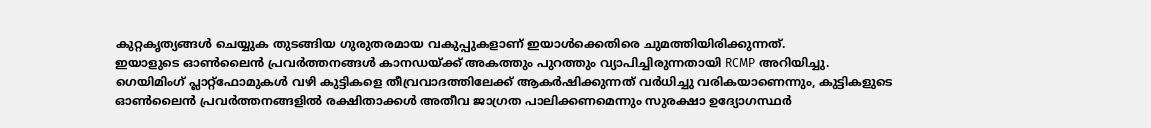കുറ്റകൃത്യങ്ങൾ ചെയ്യുക തുടങ്ങിയ ഗുരുതരമായ വകുപ്പുകളാണ് ഇയാൾക്കെതിരെ ചുമത്തിയിരിക്കുന്നത്.
ഇയാളുടെ ഓൺലൈൻ പ്രവർത്തനങ്ങൾ കാനഡയ്ക്ക് അകത്തും പുറത്തും വ്യാപിച്ചിരുന്നതായി RCMP അറിയിച്ചു. ഗെയിമിംഗ് പ്ലാറ്റ്ഫോമുകൾ വഴി കുട്ടികളെ തീവ്രവാദത്തിലേക്ക് ആകർഷിക്കുന്നത് വർധിച്ചു വരികയാണെന്നും, കുട്ടികളുടെ ഓൺലൈൻ പ്രവർത്തനങ്ങളിൽ രക്ഷിതാക്കൾ അതീവ ജാഗ്രത പാലിക്കണമെന്നും സുരക്ഷാ ഉദ്യോഗസ്ഥർ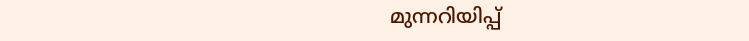മുന്നറിയിപ്പ്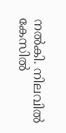നൽകി. നിലവിൽ കേസിൽ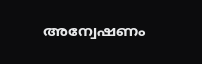അന്വേഷണം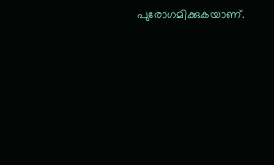പുരോഗമിക്കുകയാണ്.